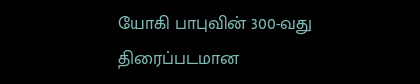யோகி பாபுவின் 300-வது திரைப்படமான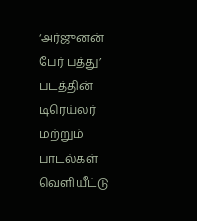‘அர்ஜுனன் பேர் பத்து’ படத்தின் டிரெய்லர் மற்றும் பாடல்கள் வெளியீட்டு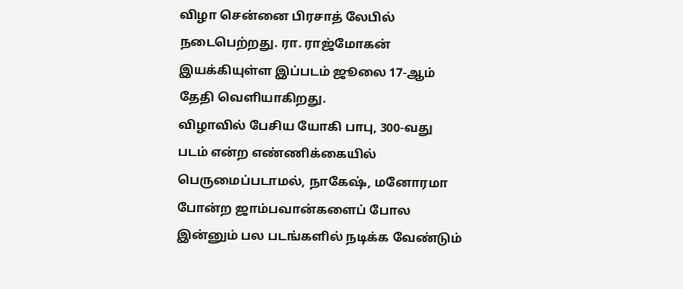விழா சென்னை பிரசாத் லேபில் நடைபெற்றது. ரா. ராஜ்மோகன் இயக்கியுள்ள இப்படம் ஜூலை 17-ஆம் தேதி வெளியாகிறது.
விழாவில் பேசிய யோகி பாபு, 300-வது படம் என்ற எண்ணிக்கையில் பெருமைப்படாமல், நாகேஷ், மனோரமா போன்ற ஜாம்பவான்களைப் போல இன்னும் பல படங்களில் நடிக்க வேண்டும்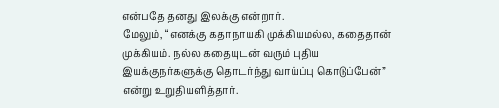என்பதே தனது இலக்கு என்றார்.
மேலும், “எனக்கு கதாநாயகி முக்கியமல்ல, கதைதான் முக்கியம். நல்ல கதையுடன் வரும் புதிய இயக்குநர்களுக்கு தொடர்ந்து வாய்ப்பு கொடுப்பேன்” என்று உறுதியளித்தார்.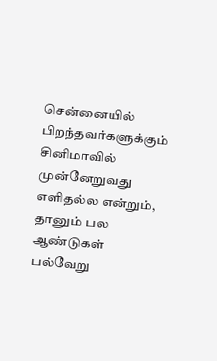சென்னையில் பிறந்தவர்களுக்கும் சினிமாவில் முன்னேறுவது எளிதல்ல என்றும், தானும் பல ஆண்டுகள் பல்வேறு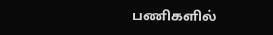பணிகளில்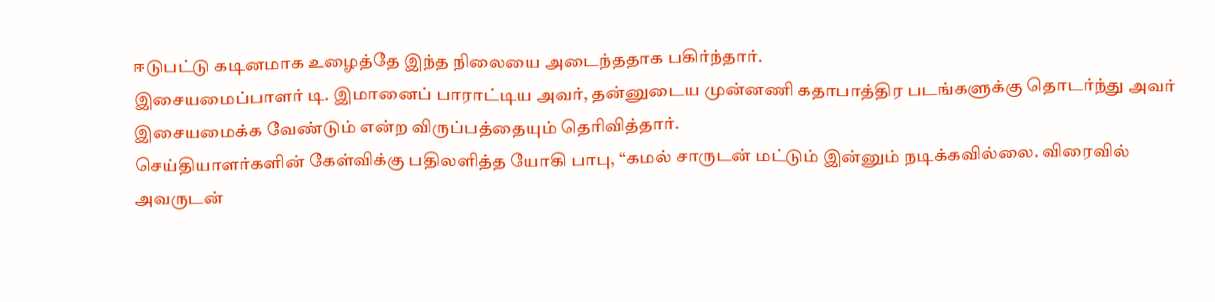ஈடுபட்டு கடினமாக உழைத்தே இந்த நிலையை அடைந்ததாக பகிர்ந்தார்.
இசையமைப்பாளர் டி. இமானைப் பாராட்டிய அவர், தன்னுடைய முன்னணி கதாபாத்திர படங்களுக்கு தொடர்ந்து அவர் இசையமைக்க வேண்டும் என்ற விருப்பத்தையும் தெரிவித்தார்.
செய்தியாளர்களின் கேள்விக்கு பதிலளித்த யோகி பாபு, “கமல் சாருடன் மட்டும் இன்னும் நடிக்கவில்லை. விரைவில் அவருடன்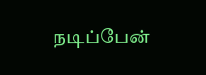நடிப்பேன்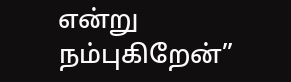என்று நம்புகிறேன்”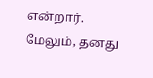என்றார்.
மேலும், தனது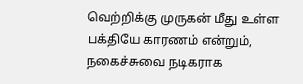வெற்றிக்கு முருகன் மீது உள்ள பக்தியே காரணம் என்றும், நகைச்சுவை நடிகராக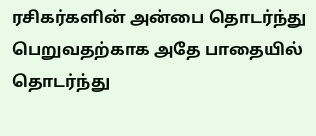ரசிகர்களின் அன்பை தொடர்ந்து பெறுவதற்காக அதே பாதையில் தொடர்ந்து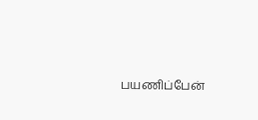பயணிப்பேன்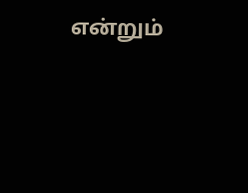என்றும்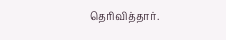தெரிவித்தார்.